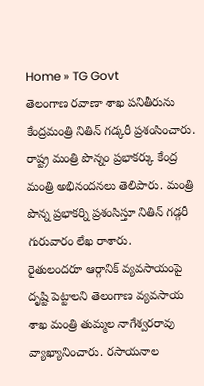Home » TG Govt
తెలంగాణ రవాణా శాఖ పనితీరును కేంద్రమంత్రి నితిన్ గడ్కరీ ప్రశంసించారు. రాష్ట్ర మంత్రి పొన్నం ప్రభాకర్కు కేంద్ర మంత్రి అభినందనలు తెలిపారు. మంత్రి పొన్న ప్రభాకర్ని ప్రశంసిస్తూ నితిన్ గడ్గరీ గురువారం లేఖ రాశారు.
రైతులందరూ ఆర్గానిక్ వ్యవసాయంపై దృష్టి పెట్టాలని తెలంగాణ వ్యవసాయ శాఖ మంత్రి తుమ్మల నాగేశ్వరరావు వ్యాఖ్యానించారు. రసాయనాల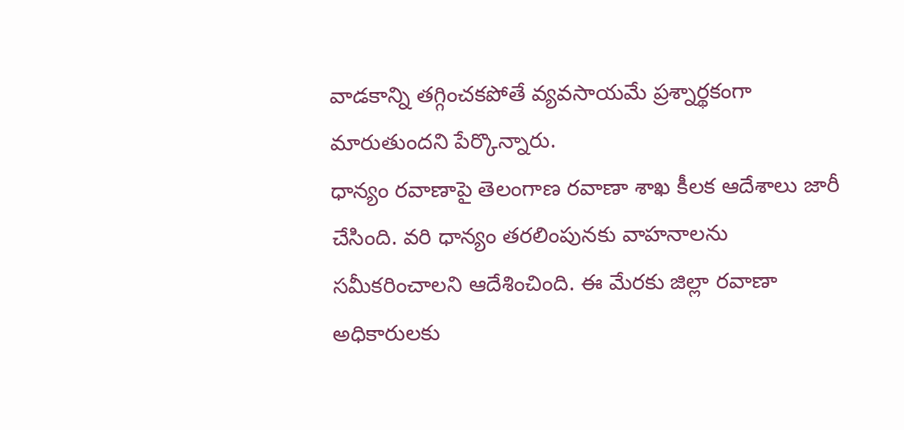వాడకాన్ని తగ్గించకపోతే వ్యవసాయమే ప్రశ్నార్థకంగా మారుతుందని పేర్కొన్నారు.
ధాన్యం రవాణాపై తెలంగాణ రవాణా శాఖ కీలక ఆదేశాలు జారీ చేసింది. వరి ధాన్యం తరలింపునకు వాహనాలను సమీకరించాలని ఆదేశించింది. ఈ మేరకు జిల్లా రవాణా అధికారులకు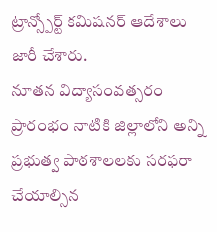ట్రాన్స్పోర్ట్ కమిషనర్ ఆదేశాలు జారీ చేశారు.
నూతన విద్యాసంవత్సరం ప్రారంభం నాటికి జిల్లాలోని అన్ని ప్రభుత్వ పాఠశాలలకు సరఫరా చేయాల్సిన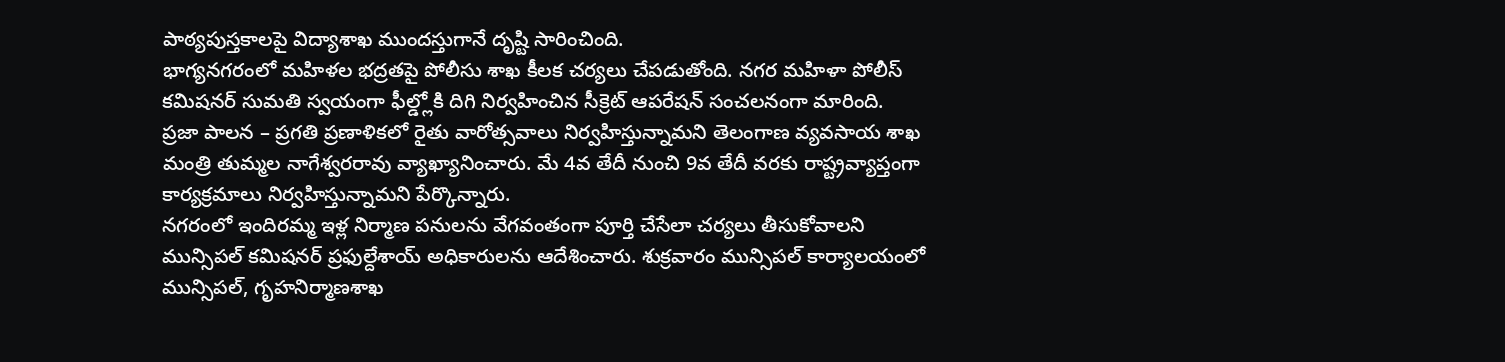పాఠ్యపుస్తకాలపై విద్యాశాఖ ముందస్తుగానే దృష్టి సారించింది.
భాగ్యనగరంలో మహిళల భద్రతపై పోలీసు శాఖ కీలక చర్యలు చేపడుతోంది. నగర మహిళా పోలీస్ కమిషనర్ సుమతి స్వయంగా ఫీల్డ్లోకి దిగి నిర్వహించిన సీక్రెట్ ఆపరేషన్ సంచలనంగా మారింది.
ప్రజా పాలన – ప్రగతి ప్రణాళికలో రైతు వారోత్సవాలు నిర్వహిస్తున్నామని తెలంగాణ వ్యవసాయ శాఖ మంత్రి తుమ్మల నాగేశ్వరరావు వ్యాఖ్యానించారు. మే 4వ తేదీ నుంచి 9వ తేదీ వరకు రాష్ట్రవ్యాప్తంగా కార్యక్రమాలు నిర్వహిస్తున్నామని పేర్కొన్నారు.
నగరంలో ఇందిరమ్మ ఇళ్ల నిర్మాణ పనులను వేగవంతంగా పూర్తి చేసేలా చర్యలు తీసుకోవాలని మున్సిపల్ కమిషనర్ ప్రఫుల్దేశాయ్ అధికారులను ఆదేశించారు. శుక్రవారం మున్సిపల్ కార్యాలయంలో మున్సిపల్, గృహనిర్మాణశాఖ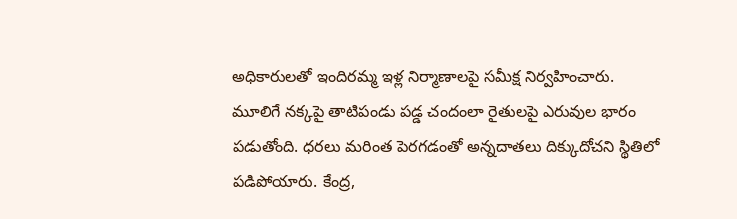అధికారులతో ఇందిరమ్మ ఇళ్ల నిర్మాణాలపై సమీక్ష నిర్వహించారు.
మూలిగే నక్కపై తాటిపండు పడ్డ చందంలా రైతులపై ఎరువుల భారం పడుతోంది. ధరలు మరింత పెరగడంతో అన్నదాతలు దిక్కుదోచని స్థితిలో పడిపోయారు. కేంద్ర,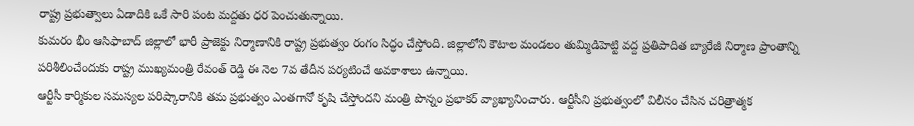రాష్ట్ర ప్రభుత్వాలు ఏడాదికి ఒకే సారి పంట మద్దతు ధర పెంచుతున్నాయి.
కుమరం భీం ఆసిఫాబాద్ జిల్లాలో భారీ ప్రాజెక్టు నిర్మాణానికి రాష్ట్ర ప్రభుత్వం రంగం సిద్ధం చేస్తోంది. జిల్లాలోని కౌటాల మండలం తుమ్మిడిహెట్టి వద్ద ప్రతిపాదిత బ్యారేజీ నిర్మాణ ప్రాంతాన్ని పరిశీలించేందుకు రాష్ట్ర ముఖ్యమంత్రి రేవంత్ రెడ్డి ఈ నెల 7వ తేదీన పర్యటించే అవకాశాలు ఉన్నాయి.
ఆర్టీసీ కార్మికుల సమస్యల పరిష్కారానికి తమ ప్రభుత్వం ఎంతగానో కృషి చేస్తోందని మంత్రి పొన్నం ప్రభాకర్ వ్యాఖ్యానించారు. ఆర్టీసీని ప్రభుత్వంలో విలీనం చేసిన చరిత్రాత్మక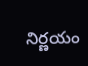నిర్ణయం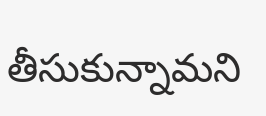తీసుకున్నామని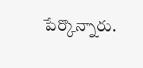పేర్కొన్నారు.